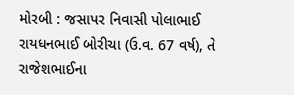મોરબી : જસાપર નિવાસી પોલાભાઈ રાયધનભાઈ બોરીચા (ઉ.વ. 67 વર્ષ), તે રાજેશભાઈના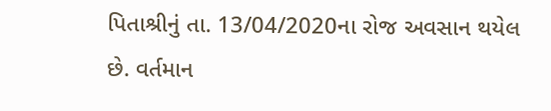પિતાશ્રીનું તા. 13/04/2020ના રોજ અવસાન થયેલ છે. વર્તમાન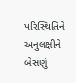પરિસ્થિતિને અનુલક્ષીને બેસણું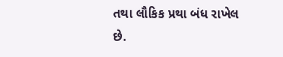તથા લૌકિક પ્રથા બંધ રાખેલ છે.